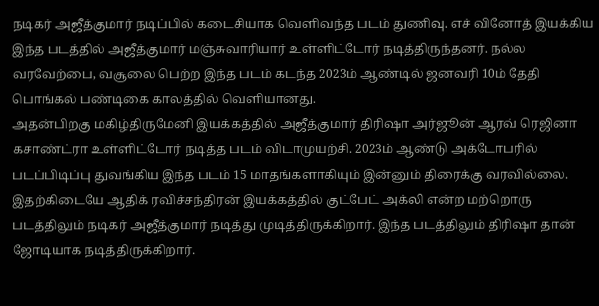நடிகர் அஜீத்குமார் நடிப்பில் கடைசியாக வெளிவந்த படம் துணிவு. எச் வினோத் இயக்கிய இந்த படத்தில் அஜீத்குமார் மஞ்சுவாரியார் உள்ளிட்டோர் நடித்திருந்தனர். நல்ல வரவேற்பை, வசூலை பெற்ற இந்த படம் கடந்த 2023ம் ஆண்டில் ஜனவரி 10ம் தேதி பொங்கல் பண்டிகை காலத்தில் வெளியானது.
அதன்பிறகு மகிழ்திருமேனி இயக்கத்தில் அஜீத்குமார் திரிஷா அர்ஜூன் ஆரவ் ரெஜினா கசாண்ட்ரா உள்ளிட்டோர் நடித்த படம் விடாமுயற்சி. 2023ம் ஆண்டு அக்டோபரில் படப்பிடிப்பு துவங்கிய இந்த படம் 15 மாதங்களாகியும் இன்னும் திரைக்கு வரவில்லை.
இதற்கிடையே ஆதிக் ரவிச்சந்திரன் இயக்கத்தில் குட்பேட் அக்லி என்ற மற்றொரு படத்திலும் நடிகர் அஜீத்குமார் நடித்து முடித்திருக்கிறார். இந்த படத்திலும் திரிஷா தான் ஜோடியாக நடித்திருக்கிறார்.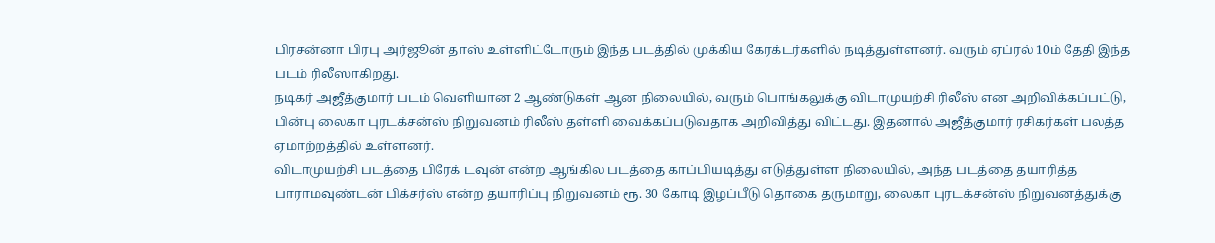பிரசன்னா பிரபு அர்ஜூன் தாஸ் உள்ளிட்டோரும் இந்த படத்தில் முக்கிய கேரக்டர்களில் நடித்துள்ளனர். வரும் ஏப்ரல் 10ம் தேதி இந்த படம் ரிலீஸாகிறது.
நடிகர் அஜீத்குமார் படம் வெளியான 2 ஆண்டுகள் ஆன நிலையில், வரும் பொங்கலுக்கு விடாமுயற்சி ரிலீஸ் என அறிவிக்கப்பட்டு, பின்பு லைகா புரடக்சன்ஸ் நிறுவனம் ரிலீஸ் தள்ளி வைக்கப்படுவதாக அறிவித்து விட்டது. இதனால் அஜீத்குமார் ரசிகர்கள் பலத்த ஏமாற்றத்தில் உள்ளனர்.
விடாமுயற்சி படத்தை பிரேக் டவுன் என்ற ஆங்கில படத்தை காப்பியடித்து எடுத்துள்ள நிலையில், அந்த படத்தை தயாரித்த பாராமவுண்டன் பிக்சர்ஸ் என்ற தயாரிப்பு நிறுவனம் ரூ. 30 கோடி இழப்பீடு தொகை தருமாறு, லைகா புரடக்சன்ஸ் நிறுவனத்துக்கு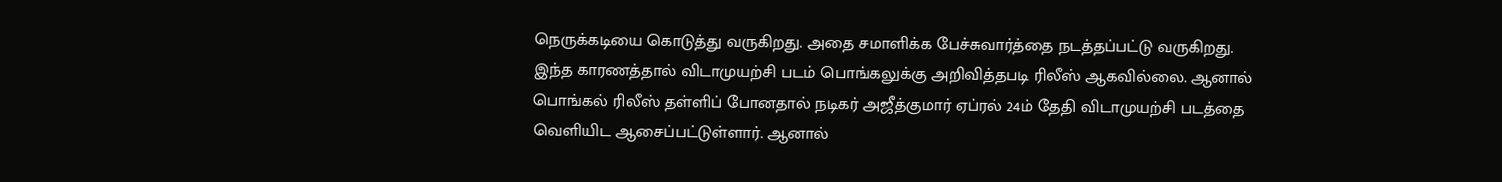நெருக்கடியை கொடுத்து வருகிறது. அதை சமாளிக்க பேச்சுவார்த்தை நடத்தப்பட்டு வருகிறது.
இந்த காரணத்தால் விடாமுயற்சி படம் பொங்கலுக்கு அறிவித்தபடி ரிலீஸ் ஆகவில்லை. ஆனால் பொங்கல் ரிலீஸ் தள்ளிப் போனதால் நடிகர் அஜீத்குமார் ஏப்ரல் 24ம் தேதி விடாமுயற்சி படத்தை வெளியிட ஆசைப்பட்டுள்ளார். ஆனால்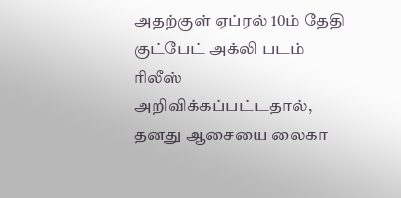அதற்குள் ஏப்ரல் 10ம் தேதி குட்பேட் அக்லி படம் ரிலீஸ் அறிவிக்கப்பட்டதால், தனது ஆசையை லைகா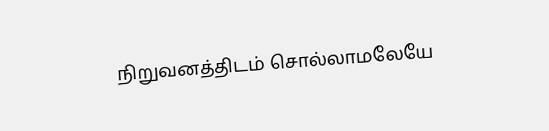நிறுவனத்திடம் சொல்லாமலேயே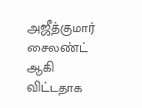அஜீத்குமார் சைலண்ட் ஆகி விட்டதாக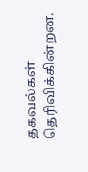தகவல்கள் தெரிவிக்கின்றன.